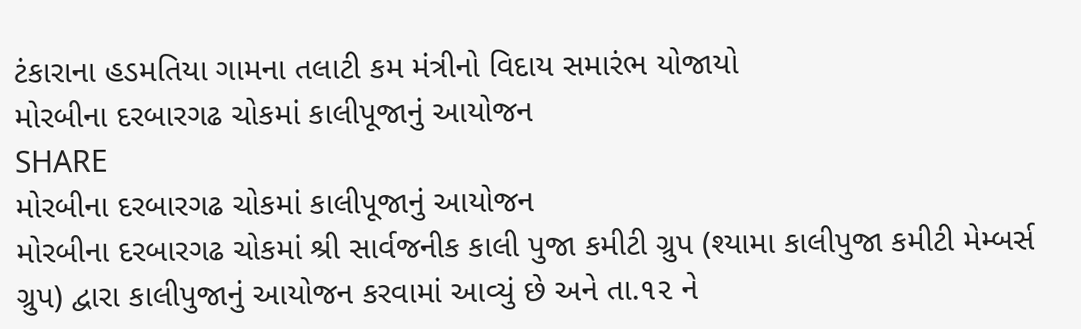ટંકારાના હડમતિયા ગામના તલાટી કમ મંત્રીનો વિદાય સમારંભ યોજાયો
મોરબીના દરબારગઢ ચોકમાં કાલીપૂજાનું આયોજન
SHARE
મોરબીના દરબારગઢ ચોકમાં કાલીપૂજાનું આયોજન
મોરબીના દરબારગઢ ચોકમાં શ્રી સાર્વજનીક કાલી પુજા કમીટી ગ્રુપ (શ્યામા કાલીપુજા કમીટી મેમ્બર્સ ગ્રુપ) દ્વારા કાલીપુજાનું આયોજન કરવામાં આવ્યું છે અને તા.૧૨ ને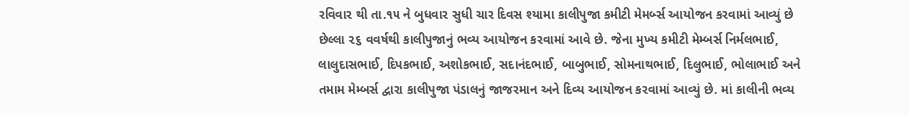રવિવાર થી તા.૧૫ ને બુધવાર સુધી ચાર દિવસ શ્યામા કાલીપુજા કમીટી મેમર્બ્સ આયોજન કરવામાં આવ્યું છે
છેલ્લા ૨૬ વવર્ષથી કાલીપુજાનું ભવ્ય આયોજન કરવામાં આવે છે. જેના મુખ્ય કમીટી મેમ્બર્સ નિર્મલભાઈ, લાલુદાસભાઈ, દિપકભાઈ, અશોકભાઈ, સદાનંદભાઈ, બાબુભાઈ, સોમનાથભાઈ, દિલુભાઈ, ભોલાભાઈ અને તમામ મેમ્બર્સ દ્વારા કાલીપુજા પંડાલનું જાજરમાન અને દિવ્ય આયોજન કરવામાં આવ્યું છે. માં કાલીની ભવ્ય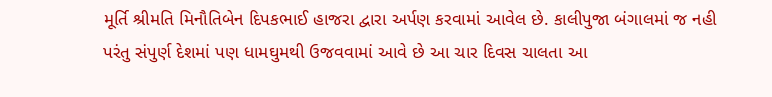મૂર્તિ શ્રીમતિ મિનૌતિબેન દિપકભાઈ હાજરા દ્વારા અર્પણ કરવામાં આવેલ છે. કાલીપુજા બંગાલમાં જ નહી પરંતુ સંપુર્ણ દેશમાં પણ ધામઘુમથી ઉજવવામાં આવે છે આ ચાર દિવસ ચાલતા આ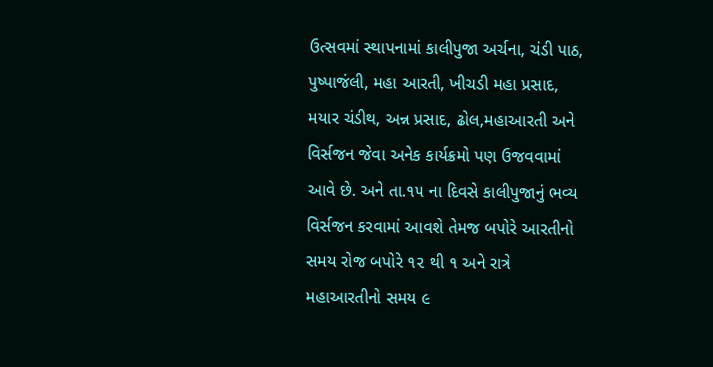ઉત્સવમાં સ્થાપનામાં કાલીપુજા અર્ચના, ચંડી પાઠ, પુષ્પાજંલી, મહા આરતી, ખીચડી મહા પ્રસાદ, મયાર ચંડીથ, અન્ન પ્રસાદ, ઢોલ,મહાઆરતી અને વિર્સજન જેવા અનેક કાર્યક્રમો પણ ઉજવવામાં આવે છે. અને તા.૧૫ ના દિવસે કાલીપુજાનું ભવ્ય વિર્સજન કરવામાં આવશે તેમજ બપોરે આરતીનો સમય રોજ બપોરે ૧૨ થી ૧ અને રાત્રે મહાઆરતીનો સમય ૯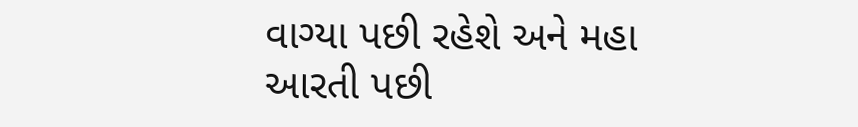વાગ્યા પછી રહેશે અને મહા આરતી પછી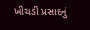ખીચડી પ્રસાદનું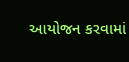આયોજન કરવામાં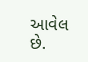આવેલ છે.